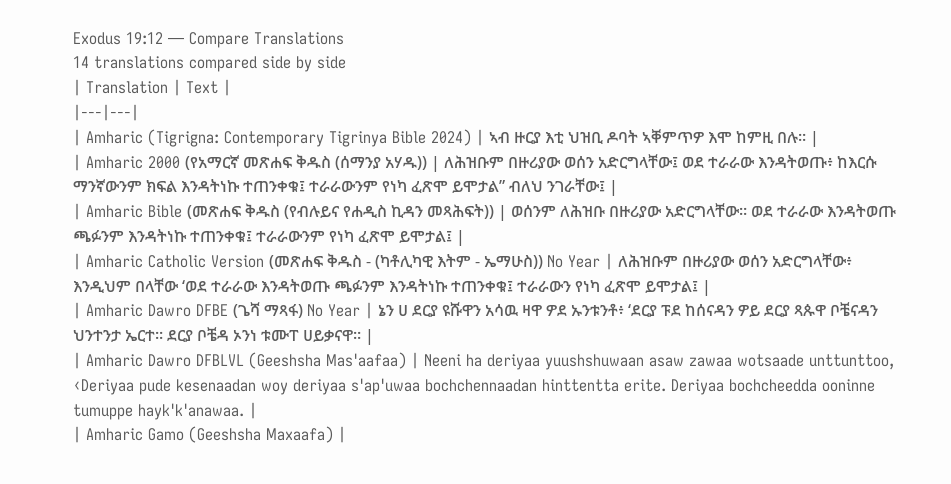Exodus 19:12 — Compare Translations
14 translations compared side by side
| Translation | Text |
|---|---|
| Amharic (Tigrigna: Contemporary Tigrinya Bible 2024) | ኣብ ዙርያ እቲ ህዝቢ ዶባት ኣቐምጥዎ እሞ ከምዚ በሉ። |
| Amharic 2000 (የአማርኛ መጽሐፍ ቅዱስ (ሰማንያ አሃዱ)) | ለሕዝቡም በዙሪያው ወሰን አድርግላቸው፤ ወደ ተራራው እንዳትወጡ፥ ከእርሱ ማንኛውንም ክፍል እንዳትነኩ ተጠንቀቁ፤ ተራራውንም የነካ ፈጽሞ ይሞታል” ብለህ ንገራቸው፤ |
| Amharic Bible (መጽሐፍ ቅዱስ (የብሉይና የሐዲስ ኪዳን መጻሕፍት)) | ወሰንም ለሕዝቡ በዙሪያው አድርግላቸው። ወደ ተራራው እንዳትወጡ ጫፉንም እንዳትነኩ ተጠንቀቁ፤ ተራራውንም የነካ ፈጽሞ ይሞታል፤ |
| Amharic Catholic Version (መጽሐፍ ቅዱስ - (ካቶሊካዊ እትም - ኤማሁስ)) No Year | ለሕዝቡም በዙሪያው ወሰን አድርግላቸው፥ እንዲህም በላቸው ‘ወደ ተራራው እንዳትወጡ ጫፉንም እንዳትነኩ ተጠንቀቁ፤ ተራራውን የነካ ፈጽሞ ይሞታል፤ |
| Amharic Dawro DFBE (ጌሻ ማጻፋ) No Year | ኔን ሀ ደርያ ዩሹዋን አሳዉ ዛዋ ዎደ ኡንቱንቶ፥ ‘ደርያ ፑደ ከሰናዳን ዎይ ደርያ ጻጱዋ ቦቼናዳን ህንተንታ ኤርተ። ደርያ ቦቼዳ ኦንነ ቱሙፐ ሀይቃናዋ። |
| Amharic Dawro DFBLVL (Geeshsha Mas'aafaa) | Neeni ha deriyaa yuushshuwaan asaw zawaa wotsaade unttunttoo, ‹Deriyaa pude kesenaadan woy deriyaa s'ap'uwaa bochchennaadan hinttentta erite. Deriyaa bochcheedda ooninne tumuppe hayk'k'anawaa. |
| Amharic Gamo (Geeshsha Maxaafa) |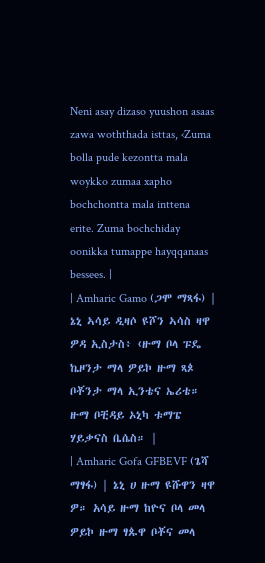Neni asay dizaso yuushon asaas zawa woththada isttas, ‹Zuma bolla pude kezontta mala woykko zumaa xapho bochchontta mala inttena erite. Zuma bochchiday oonikka tumappe hayqqanaas bessees. |
| Amharic Gamo (ጋሞ ማጻፋ) | ኔኒ ኣሳይ ዲዛሶ ዩሾን ኣሳስ ዛዋ ዎዳ ኢስታስ፥ ‹ዙማ ቦላ ፑዴ ኬዞንታ ማላ ዎይኮ ዙማ ጻጶ ቦቾንታ ማላ ኢንቴና ኤሪቴ። ዙማ ቦቺዳይ ኦኒካ ቱማፔ ሃይቃናስ ቤሴስ። |
| Amharic Gofa GFBEVF (ጌሻ ማፃፋ) | ኔኒ ሀ ዙማ ዩሹዋን ዛዋ ዎ። አሳይ ዙማ ከዮና ቦላ መላ ዎይኮ ዙማ ፃጱዋ ቦቾና መላ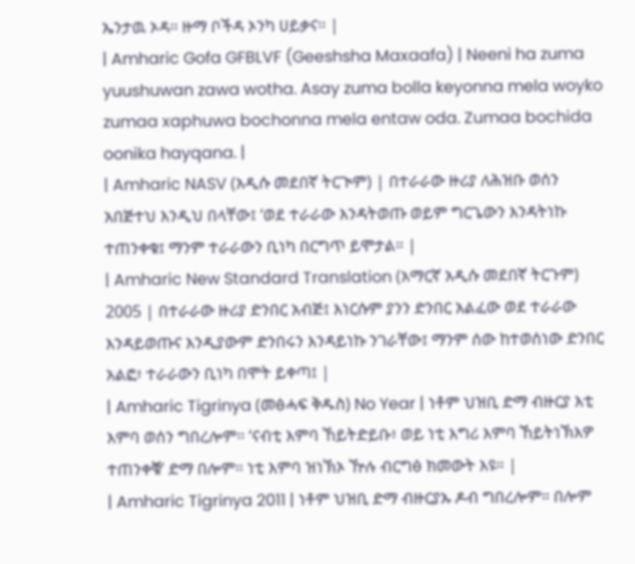ኤንታዉ ኦዳ። ዙማ ቦችዳ ኦንካ ሀይቃና። |
| Amharic Gofa GFBLVF (Geeshsha Maxaafa) | Neeni ha zuma yuushuwan zawa wotha. Asay zuma bolla keyonna mela woyko zumaa xaphuwa bochonna mela entaw oda. Zumaa bochida oonika hayqana. |
| Amharic NASV (አዲሱ መደበኛ ትርጒም) | በተራራው ዙሪያ ለሕዝቡ ወሰን አበጅተህ እንዲህ በላቸው፤ ‘ወደ ተራራው እንዳትወጡ ወይም ግርጌውን እንዳትነኩ ተጠንቀቁ፤ ማንም ተራራውን ቢነካ በርግጥ ይሞታል። |
| Amharic New Standard Translation (አማርኛ አዲሱ መደበኛ ትርጉም) 2005 | በተራራው ዙሪያ ድንበር አብጅ፤ እነርሱም ያንን ድንበር አልፈው ወደ ተራራው እንዳይወጡና እንዲያውም ድንበሩን እንዳይነኩ ንገራቸው፤ ማንም ሰው ከተወሰነው ድንበር አልፎ፥ ተራራውን ቢነካ በሞት ይቀጣ፤ |
| Amharic Tigrinya (መፅሓፍ ቅዱስ) No Year | ነቶም ህዝቢ ድማ ብዙርያ እቲ እምባ ወሰን ግበረሎም። ‘ናብቲ እምባ ኸይትድይቡ፥ ወይ ነቲ እግሪ እምባ ኸይትነኽእዎ ተጠንቀቑ’ ድማ በሎም። ነቲ እምባ ዝነኽኦ ዅሉ ብርግፅ ክመውት እዩ። |
| Amharic Tigrinya 2011 | ነቶም ህዝቢ ድማ ብዙርያኡ ዶብ ግበረሎም። በሎም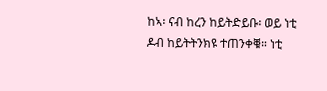ከኣ፡ ናብ ከረን ከይትድይቡ፡ ወይ ነቲ ዶብ ከይትትንክዩ ተጠንቀቑ። ነቲ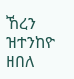ኸረን ዝተንከዮ ዘበለ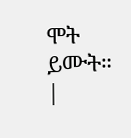ሞት ይሙት። |